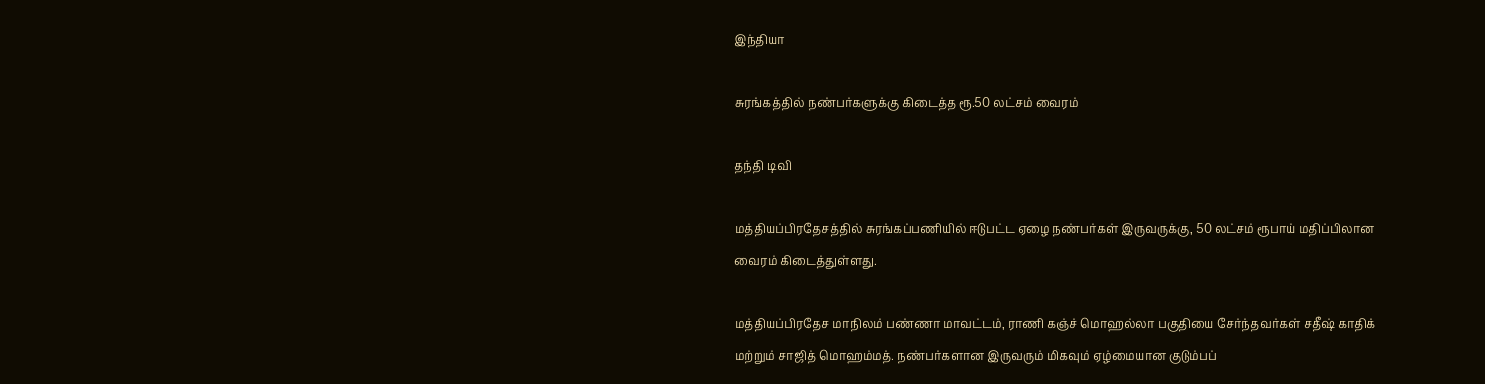இந்தியா

சுரங்கத்தில் நண்பர்களுக்கு கிடைத்த ரூ.50 லட்சம் வைரம்

தந்தி டிவி

மத்தியப்பிரதேசத்தில் சுரங்கப்பணியில் ஈடுபட்ட ஏழை நண்பர்கள் இருவருக்கு, 50 லட்சம் ரூபாய் மதிப்பிலான வைரம் கிடைத்துள்ளது.

மத்தியப்பிரதேச மாநிலம் பண்ணா மாவட்டம், ராணி கஞ்ச் மொஹல்லா பகுதியை சேர்ந்தவர்கள் சதீஷ் காதிக் மற்றும் சாஜித் மொஹம்மத். நண்பர்களான இருவரும் மிகவும் ஏழ்மையான குடும்பப்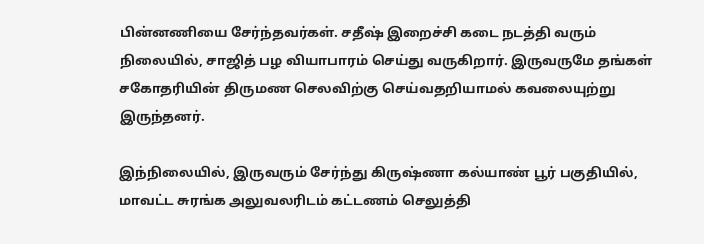பின்னணியை சேர்ந்தவர்கள். சதீஷ் இறைச்சி கடை நடத்தி வரும் நிலையில், சாஜித் பழ வியாபாரம் செய்து வருகிறார். இருவருமே தங்கள் சகோதரியின் திருமண செலவிற்கு செய்வதறியாமல் கவலையுற்று இருந்தனர்.

இந்நிலையில், இருவரும் சேர்ந்து கிருஷ்ணா கல்யாண் பூர் பகுதியில், மாவட்ட சுரங்க அலுவலரிடம் கட்டணம் செலுத்தி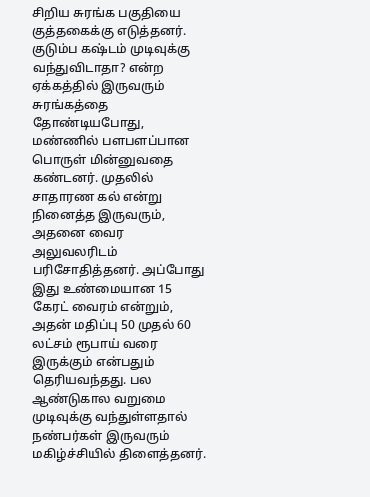சிறிய சுரங்க பகுதியை குத்தகைக்கு எடுத்தனர். குடும்ப கஷ்டம் முடிவுக்கு வந்துவிடாதா? என்ற ஏக்கத்தில் இருவரும் சுரங்கத்தை தோண்டியபோது, மண்ணில் பளபளப்பான பொருள் மின்னுவதை கண்டனர். முதலில் சாதாரண கல் என்று நினைத்த இருவரும், அதனை வைர அலுவலரிடம் பரிசோதித்தனர். அப்போது இது உண்மையான 15 கேரட் வைரம் என்றும், அதன் மதிப்பு 50 முதல் 60 லட்சம் ரூபாய் வரை இருக்கும் என்பதும் தெரியவந்தது. பல ஆண்டுகால வறுமை முடிவுக்கு வந்துள்ளதால் நண்பர்கள் இருவரும் மகிழ்ச்சியில் திளைத்தனர்.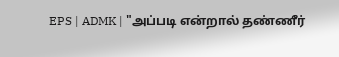EPS | ADMK | "அப்படி என்றால் தண்ணீர்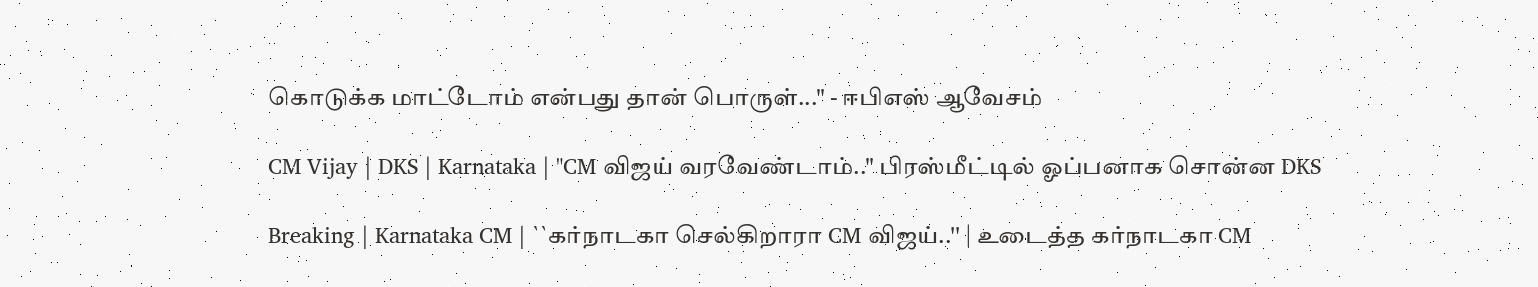கொடுக்க மாட்டோம் என்பது தான் பொருள்..." - ஈபிஎஸ் ஆவேசம்

CM Vijay | DKS | Karnataka | "CM விஜய் வரவேண்டாம்.." பிரஸ்மீட்டில் ஓப்பனாக சொன்ன DKS

Breaking | Karnataka CM | ``கர்நாடகா செல்கிறாரா CM விஜய்..'' | உடைத்த கர்நாடகா CM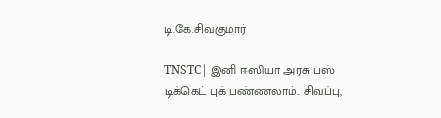டி.கே.சிவகுமார்

TNSTC| இனி ஈஸியா அரசு பஸ் டிக்கெட் புக் பண்ணலாம்.. சிவப்பு,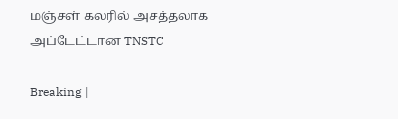மஞ்சள் கலரில் அசத்தலாக அப்டேட்டான TNSTC

Breaking |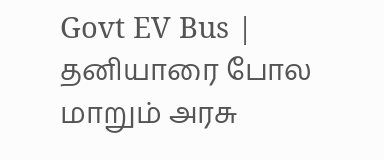Govt EV Bus | தனியாரை போல மாறும் அரசு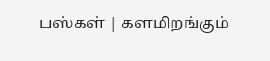பஸ்கள் | களமிறங்கும்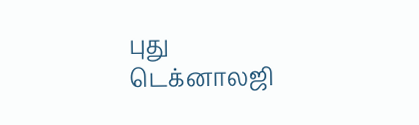புது டெக்னாலஜி